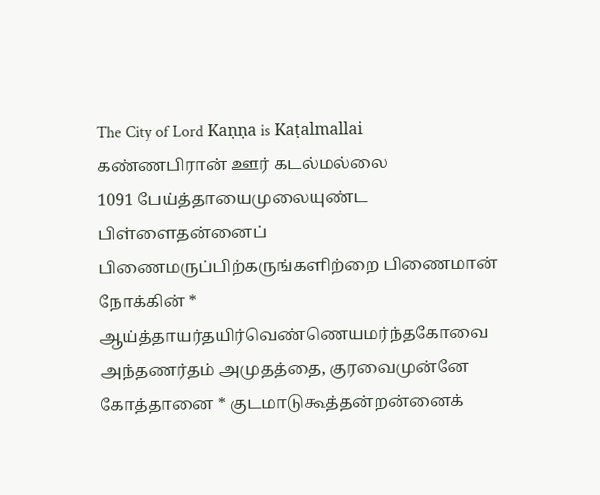The City of Lord Kaṇṇa is Kaṭalmallai
கண்ணபிரான் ஊர் கடல்மல்லை
1091 பேய்த்தாயைமுலையுண்ட பிள்ளைதன்னைப்
பிணைமருப்பிற்கருங்களிற்றை பிணைமான் நோக்கின் *
ஆய்த்தாயர்தயிர்வெண்ணெயமர்ந்தகோவை
அந்தணர்தம் அமுதத்தை, குரவைமுன்னே
கோத்தானை * குடமாடுகூத்தன்றன்னைக்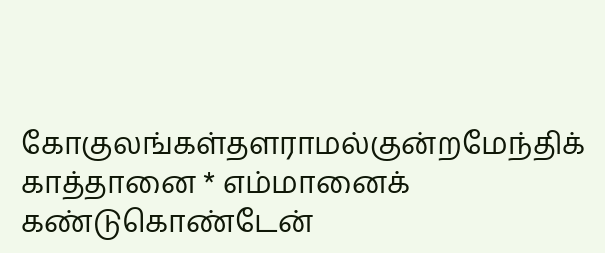கோகுலங்கள்தளராமல்குன்றமேந்திக்
காத்தானை * எம்மானைக் கண்டுகொண்டேன்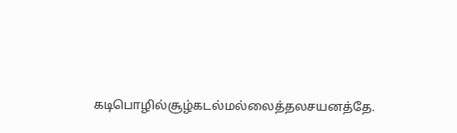கடிபொழில்சூழ்கடல்மல்லைத்தலசயனத்தே.